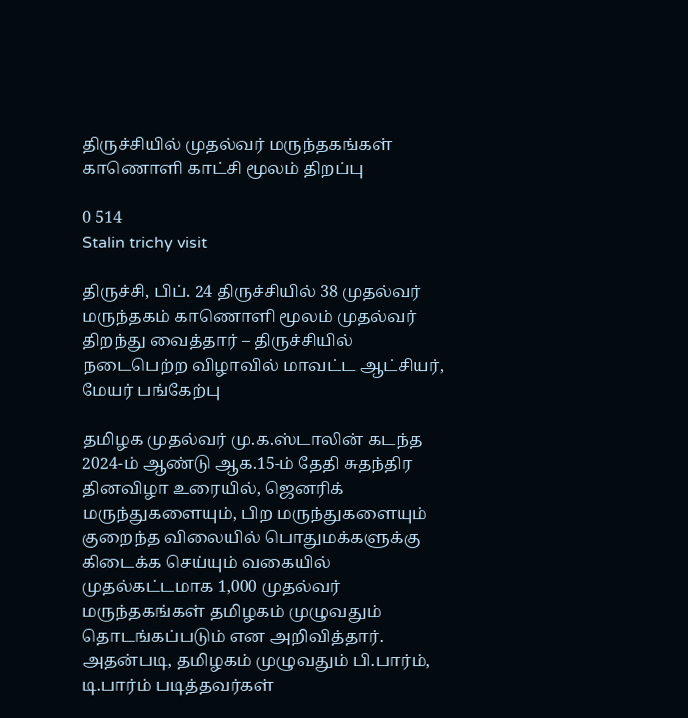திருச்சியில் முதல்வர் மருந்தகங்கள் காணொளி காட்சி மூலம் திறப்பு

0 514
Stalin trichy visit

திருச்சி, பிப். 24 திருச்சியில் 38 முதல்வர் மருந்தகம் காணொளி மூலம் முதல்வர் திறந்து வைத்தார் – திருச்சியில் நடைபெற்ற விழாவில் மாவட்ட ஆட்சியர், மேயர் பங்கேற்பு

தமிழக முதல்வர் மு.க.ஸ்டாலின் கடந்த 2024-ம் ஆண்டு ஆக.15-ம் தேதி சுதந்திர தினவிழா உரையில், ஜெனரிக் மருந்துகளையும், பிற மருந்துகளையும் குறைந்த விலையில் பொதுமக்களுக்கு கிடைக்க செய்யும் வகையில் முதல்கட்டமாக 1,000 முதல்வர் மருந்தகங்கள் தமிழகம் முழுவதும் தொடங்கப்படும் என அறிவித்தார்.
அதன்படி, தமிழகம் முழுவதும் பி.பார்ம், டி.பார்ம் படித்தவர்கள்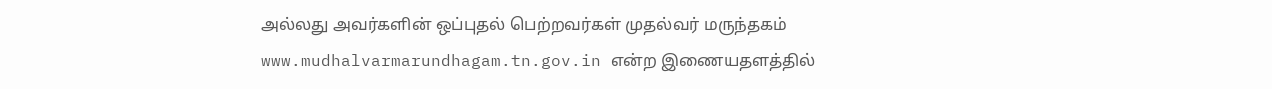அல்லது அவர்களின் ஒப்புதல் பெற்றவர்கள் முதல்வர் மருந்தகம் www.mudhalvarmarundhagam.tn.gov.in என்ற இணையதளத்தில்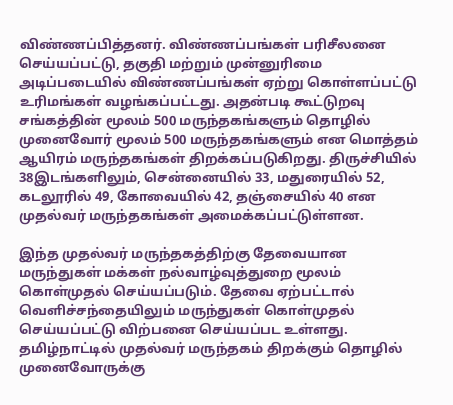விண்ணப்பித்தனர். விண்ணப்பங்கள் பரிசீலனை செய்யப்பட்டு, தகுதி மற்றும் முன்னுரிமை அடிப்படையில் விண்ணப்பங்கள் ஏற்று கொள்ளப்பட்டு உரிமங்கள் வழங்கப்பட்டது. அதன்படி கூட்டுறவு சங்கத்தின் மூலம் 500 மருந்தகங்களும் தொழில் முனைவோர் மூலம் 500 மருந்தகங்களும் என மொத்தம் ஆயிரம் மருந்தகங்கள் திறக்கப்படுகிறது. திருச்சியில்
38இடங்களிலும், சென்னையில் 33, மதுரையில் 52, கடலூரில் 49, கோவையில் 42, தஞ்சையில் 40 என முதல்வர் மருந்தகங்கள் அமைக்கப்பட்டுள்ளன.

இந்த முதல்வர் மருந்தகத்திற்கு தேவையான மருந்துகள் மக்கள் நல்வாழ்வுத்துறை மூலம் கொள்முதல் செய்யப்படும். தேவை ஏற்பட்டால் வெளிச்சந்தையிலும் மருந்துகள் கொள்முதல் செய்யப்பட்டு விற்பனை செய்யப்பட உள்ளது. தமிழ்நாட்டில் முதல்வர் மருந்தகம் திறக்கும் தொழில் முனைவோருக்கு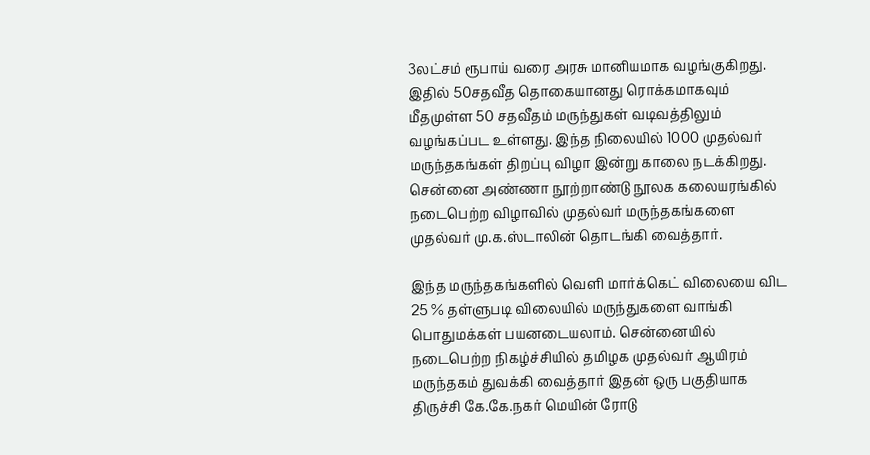3லட்சம் ரூபாய் வரை அரசு மானியமாக வழங்குகிறது. இதில் 50சதவீத தொகையானது ரொக்கமாகவும் மீதமுள்ள 50 சதவீதம் மருந்துகள் வடிவத்திலும் வழங்கப்பட உள்ளது. இந்த நிலையில் 1000 முதல்வர் மருந்தகங்கள் திறப்பு விழா இன்று காலை நடக்கிறது. சென்னை அண்ணா நூற்றாண்டு நூலக கலையரங்கில் நடைபெற்ற விழாவில் முதல்வர் மருந்தகங்களை முதல்வர் மு.க.ஸ்டாலின் தொடங்கி வைத்தார்.

இந்த மருந்தகங்களில் வெளி மார்க்கெட் விலையை விட 25 % தள்ளுபடி விலையில் மருந்துகளை வாங்கி பொதுமக்கள் பயனடையலாம். சென்னையில் நடைபெற்ற நிகழ்ச்சியில் தமிழக முதல்வர் ஆயிரம் மருந்தகம் துவக்கி வைத்தார் இதன் ஒரு பகுதியாக திருச்சி கே.கே.நகர் மெயின் ரோடு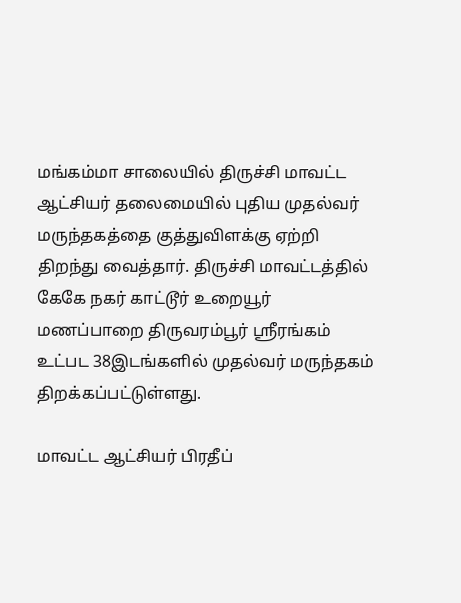மங்கம்மா சாலையில் திருச்சி மாவட்ட ஆட்சியர் தலைமையில் புதிய முதல்வர் மருந்தகத்தை குத்துவிளக்கு ஏற்றி திறந்து வைத்தார். திருச்சி மாவட்டத்தில் கேகே நகர் காட்டூர் உறையூர் மணப்பாறை திருவரம்பூர் ஸ்ரீரங்கம் உட்பட 38இடங்களில் முதல்வர் மருந்தகம் திறக்கப்பட்டுள்ளது.

மாவட்ட ஆட்சியர் பிரதீப்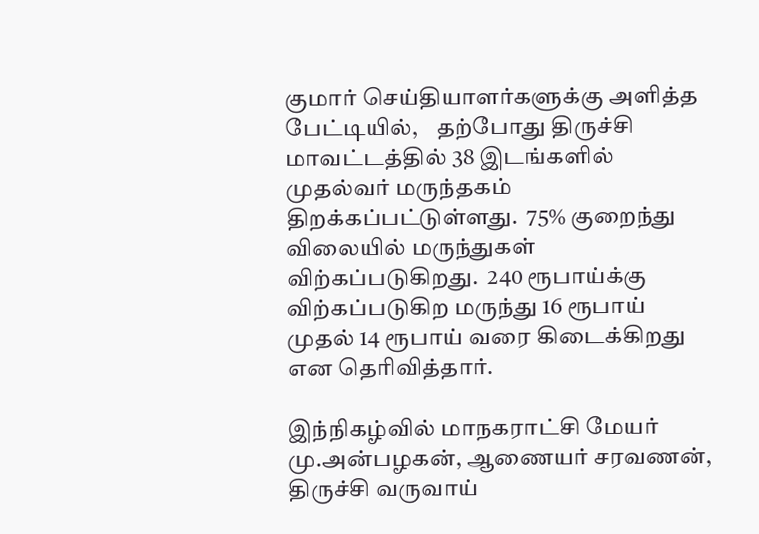குமார் செய்தியாளர்களுக்கு அளித்த பேட்டியில்,    தற்போது திருச்சி மாவட்டத்தில் 38 இடங்களில் முதல்வர் மருந்தகம் திறக்கப்பட்டுள்ளது.  75% குறைந்து விலையில் மருந்துகள் விற்கப்படுகிறது.  240 ரூபாய்க்கு விற்கப்படுகிற மருந்து 16 ரூபாய் முதல் 14 ரூபாய் வரை கிடைக்கிறது என தெரிவித்தார்.

இந்நிகழ்வில் மாநகராட்சி மேயர் மு.அன்பழகன், ஆணையர் சரவணன், திருச்சி வருவாய்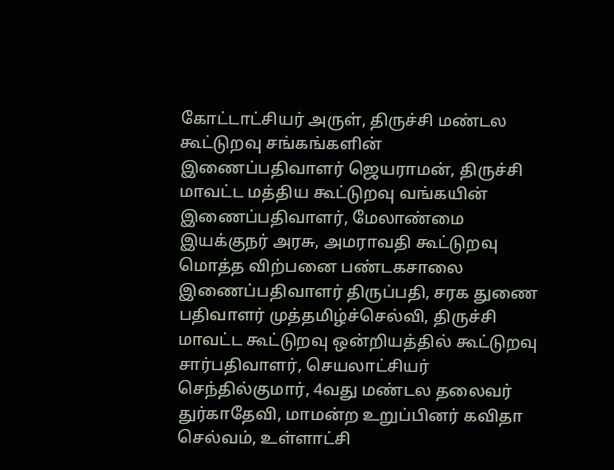கோட்டாட்சியர் அருள், திருச்சி மண்டல கூட்டுறவு சங்கங்களின் இணைப்பதிவாளர் ஜெயராமன், திருச்சி மாவட்ட மத்திய கூட்டுறவு வங்கயின் இணைப்பதிவாளர், மேலாண்மை இயக்குநர் அரசு, அமராவதி கூட்டுறவு மொத்த விற்பனை பண்டகசாலை இணைப்பதிவாளர் திருப்பதி, சரக துணை பதிவாளர் முத்தமிழ்ச்செல்வி, திருச்சி மாவட்ட கூட்டுறவு ஒன்றியத்தில் கூட்டுறவு சார்பதிவாளர், செயலாட்சியர் செந்தில்குமார், 4வது மண்டல தலைவர் துர்காதேவி, மாமன்ற உறுப்பினர் கவிதா செல்வம், உள்ளாட்சி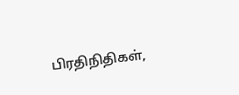பிரதிநிதிகள்,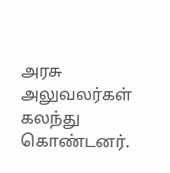அரசு அலுவலர்கள் கலந்து கொண்டனர்.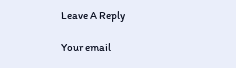Leave A Reply

Your email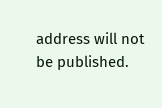address will not be published.